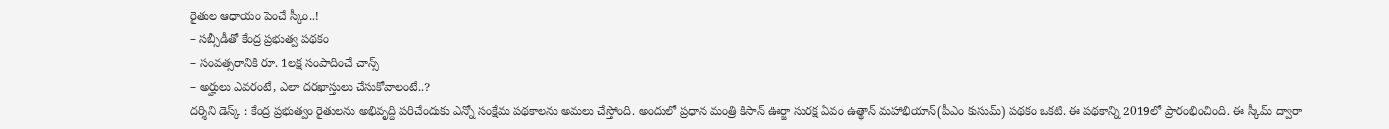రైతుల ఆధాయం పెంచే స్కీం..!
– సబ్సీడీతో కేంద్ర ప్రభుత్వ పథకం
– సంవత్సరానికి రూ. 1లక్ష సంపాదించే చాన్స్
– అర్హులు ఎవరంటే, ఎలా దరఖాస్తులు చేసుకోవాలంటే..?
దర్శిని డెస్క్ : కేంద్ర ప్రభుత్వం రైతులను అభివృద్ది పరిచేందుకు ఎన్నో సంక్షేమ పథకాలను అమలు చేస్తోంది. అందులో ప్రధాన మంత్రి కిసాన్ ఊర్జా సురక్ష ఏవం ఉత్థాన్ మహాభియాన్(పీఎం కుసుమ్) పథకం ఒకటి. ఈ పథకాన్ని 2019లో ప్రారంభించింది. ఈ స్కీమ్ ద్వారా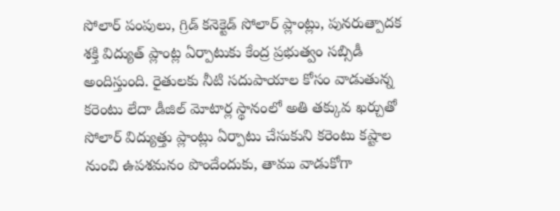సోలార్ పంపులు, గ్రిడ్ కనెక్టెడ్ సోలార్ ప్లాంట్లు, పునరుత్పాదక శక్తి విద్యుత్ ప్లాంట్ల ఏర్పాటుకు కేంద్ర ప్రభుత్వం సబ్సిడీ అందిస్తుంది. రైతులకు నీటి సదుపాయాల కోసం వాడుతున్న కరెంటు లేదా డీజిల్ మోటార్ల స్థానంలో అతి తక్కువ ఖర్చుతో సోలార్ విద్యుత్తు ప్లాంట్లు ఏర్పాటు చేసుకుని కరెంటు కష్టాల నుంచి ఉపశమనం పొందేందుకు, తాము వాడుకోగా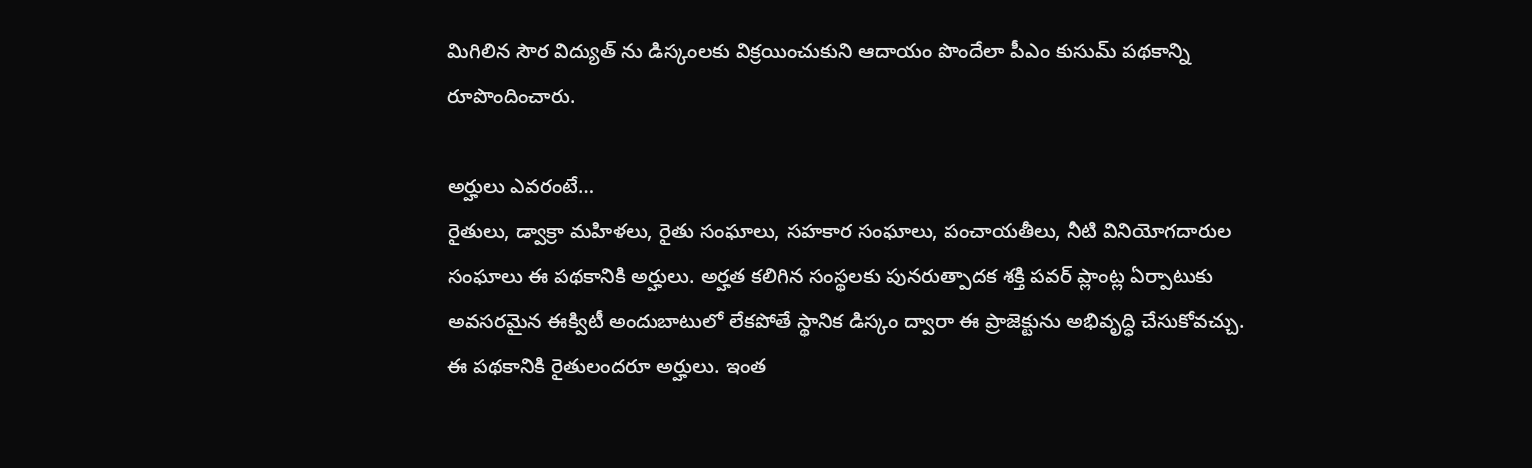మిగిలిన సౌర విద్యుత్ ను డిస్కంలకు విక్రయించుకుని ఆదాయం పొందేలా పీఎం కుసుమ్ పథకాన్ని రూపొందించారు.

అర్హులు ఎవరంటే…
రైతులు, డ్వాక్రా మహిళలు, రైతు సంఘాలు, సహకార సంఘాలు, పంచాయతీలు, నీటి వినియోగదారుల సంఘాలు ఈ పథకానికి అర్హులు. అర్హత కలిగిన సంస్థలకు పునరుత్పాదక శక్తి పవర్ ప్లాంట్ల ఏర్పాటుకు అవసరమైన ఈక్విటీ అందుబాటులో లేకపోతే స్థానిక డిస్కం ద్వారా ఈ ప్రాజెక్టును అభివృద్ధి చేసుకోవచ్చు. ఈ పథకానికి రైతులందరూ అర్హులు. ఇంత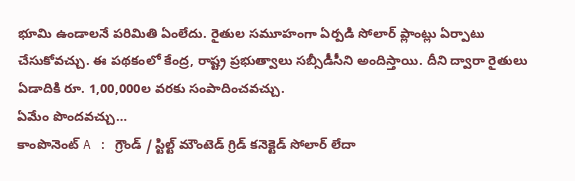భూమి ఉండాలనే పరిమితి ఏంలేదు. రైతుల సమూహంగా ఏర్పడి సోలార్ ప్లాంట్లు ఏర్పాటు చేసుకోవచ్చు. ఈ పథకంలో కేంద్ర, రాష్ట్ర ప్రభుత్వాలు సబ్సీడీసీని అందిస్తాయి. దీని ద్వారా రైతులు ఏడాదికి రూ. 1,00,000ల వరకు సంపాదించవచ్చు.
ఏమేం పొందవచ్చు…
కాంపొనెంట్ A : గ్రౌండ్ / స్టిల్ట్ మౌంటెడ్ గ్రిడ్ కనెక్టెడ్ సోలార్ లేదా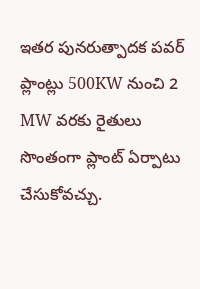ఇతర పునరుత్పాదక పవర్ ప్లాంట్లు 500KW నుంచి 2 MW వరకు రైతులు సొంతంగా ప్లాంట్ ఏర్పాటు చేసుకోవచ్చు.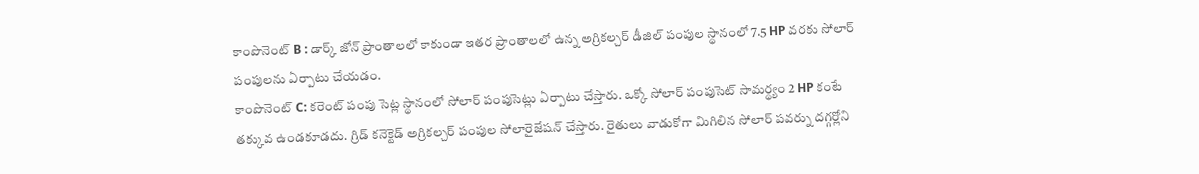కాంపొనెంట్ B : డార్క్ జోన్ ప్రాంతాలలో కాకుండా ఇతర ప్రాంతాలలో ఉన్న అగ్రికల్చర్ డీజిల్ పంపుల స్థానంలో 7.5 HP వరకు సోలార్ పంపులను ఏర్పాటు చేయడం.
కాంపొనెంట్ C: కరెంట్ పంపు సెట్ల స్థానంలో సోలార్ పంపుసెట్లు ఏర్పాటు చేస్తారు. ఒక్కో సోలార్ పంపుసెట్ సామర్థ్యం 2 HP కంటే తక్కువ ఉండకూడదు. గ్రిడ్ కనెక్టెడ్ అగ్రికల్చర్ పంపుల సోలారైజేషన్ చేస్తారు. రైతులు వాడుకోగా మిగిలిన సోలార్ పవర్ను దగ్గర్లోని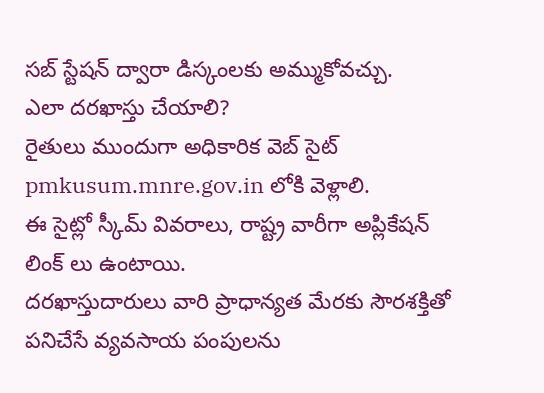సబ్ స్టేషన్ ద్వారా డిస్కంలకు అమ్ముకోవచ్చు.
ఎలా దరఖాస్తు చేయాలి?
రైతులు ముందుగా అధికారిక వెబ్ సైట్ pmkusum.mnre.gov.in లోకి వెళ్లాలి.
ఈ సైట్లో స్కీమ్ వివరాలు, రాష్ట్ర వారీగా అప్లికేషన్ లింక్ లు ఉంటాయి.
దరఖాస్తుదారులు వారి ప్రాధాన్యత మేరకు సౌరశక్తితో పనిచేసే వ్యవసాయ పంపులను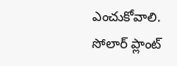ఎంచుకోవాలి.
సోలార్ ప్లాంట్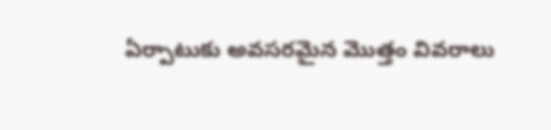ఏర్పాటుకు అవసరమైన మొత్తం వివరాలు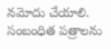నమోదు చేయాలి. సంబంధిత పత్రాలను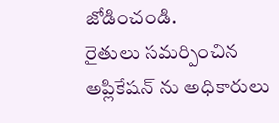జోడించండి.
రైతులు సమర్పించిన అప్లికేషన్ ను అధికారులు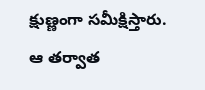క్షుణ్ణంగా సమీక్షిస్తారు.
ఆ తర్వాత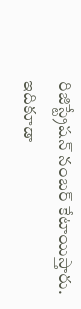రిజిస్ట్రేషన్ నంబర్ కేటాయిస్తారు.
ఇదికూడా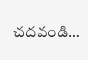చదవండి…